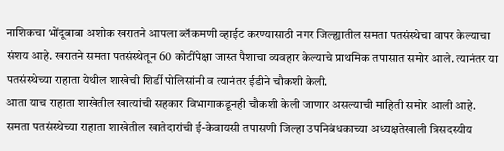नाशिकचा भोंदूबाबा अशोक खरातने आपला ब्लॅकमणी व्हाईट करण्यासाठी नगर जिल्ह्यातील समता पतसंस्थेचा वापर केल्याचा संशय आहे. खरातने समता पतसंस्थेतून 60 कोटींपेक्षा जास्त पैशाचा व्यवहार केल्याचे प्राथमिक तपासात समोर आले. त्यानंतर या पतसंस्थेच्या राहाता येथील शाखेची शिर्डी पोलिसांनी व त्यानंतर ईडीने चौकशी केली.
आता याच राहाता शाखेतील खात्यांची सहकार विभागाकडूनही चौकशी केली जाणार असल्याची माहिती समोर आली आहे. समता पतसंस्थेच्या राहाता शाखेतील खातेदारांची ई-केवायसी तपासणी जिल्हा उपनिबंधकाच्या अध्यक्षतेखाली त्रिसदस्यीय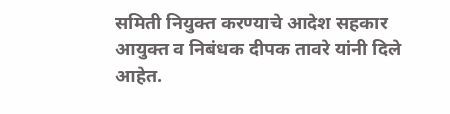समिती नियुक्त करण्याचे आदेश सहकार आयुक्त व निबंधक दीपक तावरे यांनी दिले आहेत.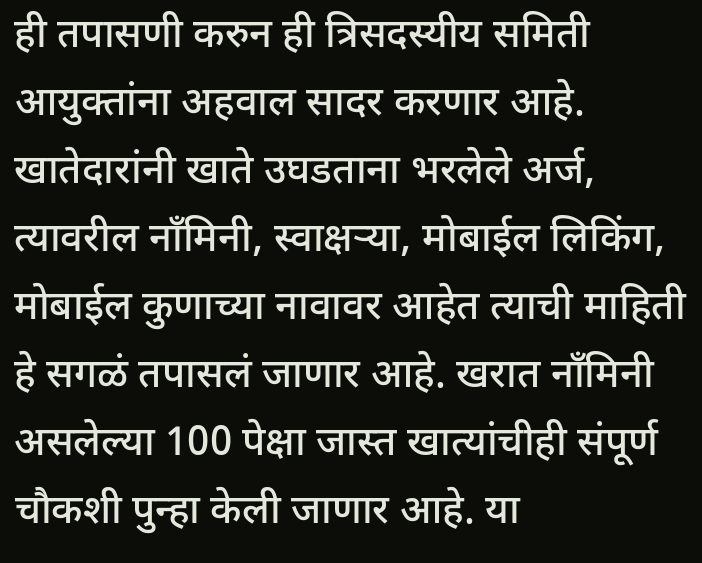ही तपासणी करुन ही त्रिसदस्यीय समिती आयुक्तांना अहवाल सादर करणार आहे. खातेदारांनी खाते उघडताना भरलेले अर्ज, त्यावरील नाँमिनी, स्वाक्षऱ्या, मोबाईल लिकिंग, मोबाईल कुणाच्या नावावर आहेत त्याची माहिती हे सगळं तपासलं जाणार आहे. खरात नाँमिनी असलेल्या 100 पेक्षा जास्त खात्यांचीही संपूर्ण चौकशी पुन्हा केली जाणार आहे. या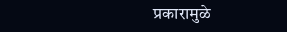प्रकारामुळे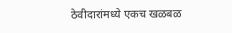ठेवीदारांमध्ये एकच खळबळ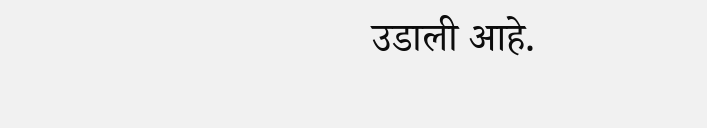उडाली आहे.